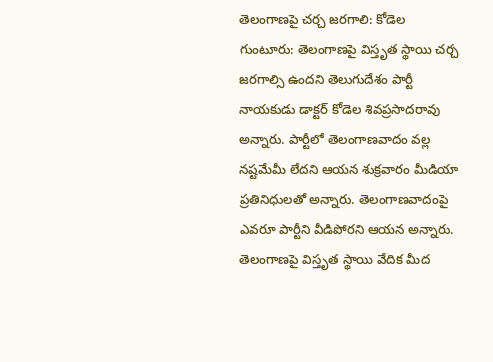తెలంగాణపై చర్చ జరగాలి: కోడెల
గుంటూరు: తెలంగాణపై విస్తృత స్థాయి చర్చ జరగాల్సి ఉందని తెలుగుదేశం పార్టీ నాయకుడు డాక్టర్ కోడెల శివప్రసాదరావు అన్నారు. పార్టీలో తెలంగాణవాదం వల్ల నష్టమేమీ లేదని ఆయన శుక్రవారం మీడియా ప్రతినిధులతో అన్నారు. తెలంగాణవాదంపై ఎవరూ పార్టీని వీడిపోరని ఆయన అన్నారు. తెలంగాణపై విస్తృత స్థాయి వేదిక మీద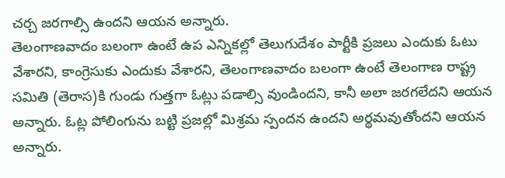చర్చ జరగాల్సి ఉందని ఆయన అన్నారు.
తెలంగాణవాదం బలంగా ఉంటే ఉప ఎన్నికల్లో తెలుగుదేశం పార్టీకి ప్రజలు ఎందుకు ఓటు వేశారని, కాంగ్రెసుకు ఎందుకు వేశారని, తెలంగాణవాదం బలంగా ఉంటే తెలంగాణ రాష్ట్ర సమితి (తెరాస)కి గుండు గుత్తగా ఓట్లు పడాల్సి వుండిందని, కానీ అలా జరగలేదని ఆయన అన్నారు. ఓట్ల పోలింగును బట్టి ప్రజల్లో మిశ్రమ స్పందన ఉందని అర్థమవుతోందని ఆయన అన్నారు.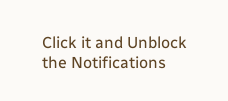Click it and Unblock the Notifications